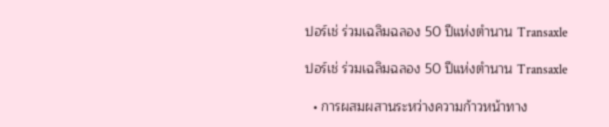ปอร์เช่ ร่วมเฉลิมฉลอง 50 ปีแห่งตำนาน Transaxle

ปอร์เช่ ร่วมเฉลิมฉลอง 50 ปีแห่งตำนาน Transaxle

  • การผสมผสานระหว่างความก้าวหน้าทาง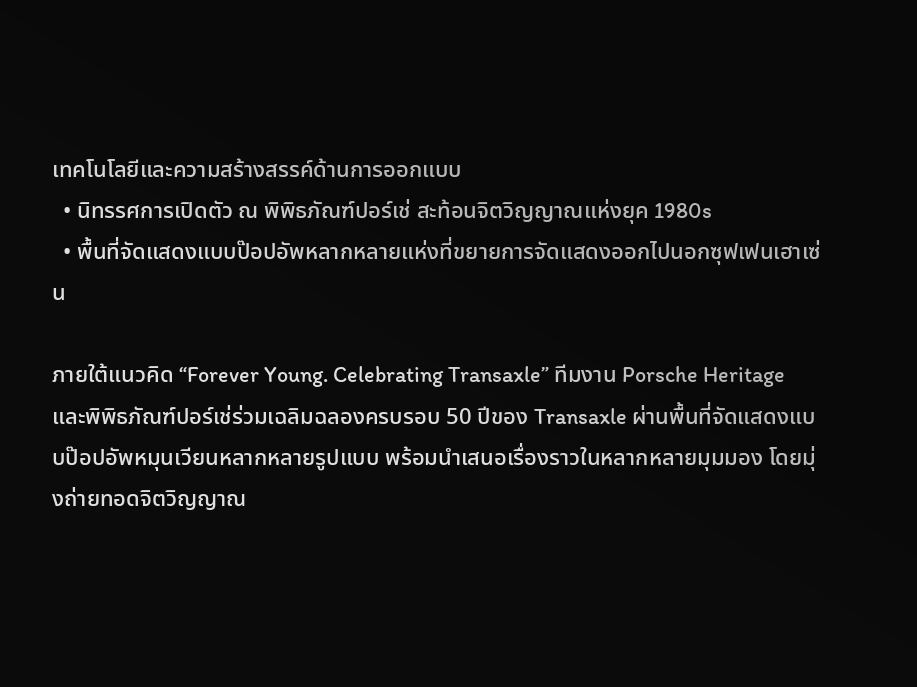เทคโนโลยีและความสร้างสรรค์ด้านการออกแบบ
  • นิทรรศการเปิดตัว ณ พิพิธภัณฑ์ปอร์เช่ สะท้อนจิตวิญญาณแห่งยุค 1980s
  • พื้นที่จัดแสดงแบบป๊อปอัพหลากหลายแห่งที่ขยายการจัดแสดงออกไปนอกซุฟเฟนเฮาเซ่น

ภายใต้แนวคิด “Forever Young. Celebrating Transaxle” ทีมงาน Porsche Heritage และพิพิธภัณฑ์ปอร์เช่ร่วมเฉลิมฉลองครบรอบ 50 ปีของ Transaxle ผ่านพื้นที่จัดแสดงแบบป๊อปอัพหมุนเวียนหลากหลายรูปแบบ พร้อมนำเสนอเรื่องราวในหลากหลายมุมมอง โดยมุ่งถ่ายทอดจิตวิญญาณ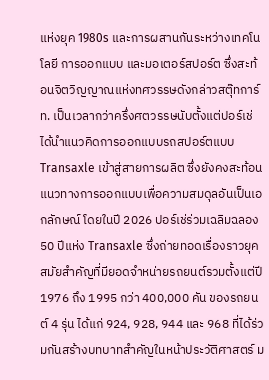แห่งยุค 1980s และการผสานกันระหว่างเทคโนโลยี การออกแบบ และมอเตอร์สปอร์ต ซึ่งสะท้อนจิตวิญญาณแห่งทศวรรษดังกล่าวสตุ๊ทการ์ท. เป็นเวลากว่าครึ่งศตวรรษนับตั้งแต่ปอร์เช่ได้นำแนวคิดการออกแบบรถสปอร์ตแบบ Transaxle เข้าสู่สายการผลิต ซึ่งยังคงสะท้อนแนวทางการออกแบบเพื่อความสมดุลอันเป็นเอกลักษณ์ โดยในปี 2026 ปอร์เช่ร่วมเฉลิมฉลอง 50 ปีแห่ง Transaxle ซึ่งถ่ายทอดเรื่องราวยุคสมัยสำคัญที่มียอดจำหน่ายรถยนต์รวมตั้งแต่ปี 1976 ถึง 1995 กว่า 400,000 คัน ของรถยนต์ 4 รุ่น ได้แก่ 924, 928, 944 และ 968 ที่ได้ร่วมกันสร้างบทบาทสำคัญในหน้าประวัติศาสตร์ ม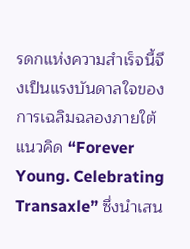รดกแห่งความสำเร็จนี้จึงเป็นแรงบันดาลใจของการเฉลิมฉลองภายใต้แนวคิด “Forever Young. Celebrating Transaxle” ซึ่งนำเสน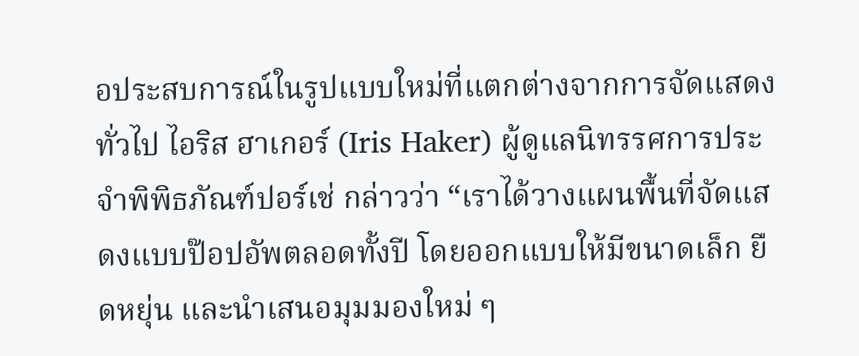อประสบการณ์ในรูปแบบใหม่ที่แตกต่างจากการจัดแสดงทั่วไป ไอริส ฮาเกอร์ (Iris Haker) ผู้ดูแลนิทรรศการประจำพิพิธภัณฑ์ปอร์เช่ กล่าวว่า “เราได้วางแผนพื้นที่จัดแสดงแบบป๊อปอัพตลอดทั้งปี โดยออกแบบให้มีขนาดเล็ก ยืดหยุ่น และนำเสนอมุมมองใหม่ ๆ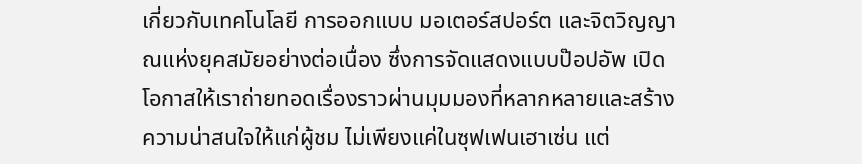เกี่ยวกับเทคโนโลยี การออกแบบ มอเตอร์สปอร์ต และจิตวิญญาณแห่งยุคสมัยอย่างต่อเนื่อง ซึ่งการจัดแสดงแบบป๊อปอัพ เปิดโอกาสให้เราถ่ายทอดเรื่องราวผ่านมุมมองที่หลากหลายและสร้างความน่าสนใจให้แก่ผู้ชม ไม่เพียงแค่ในซุฟเฟนเฮาเซ่น แต่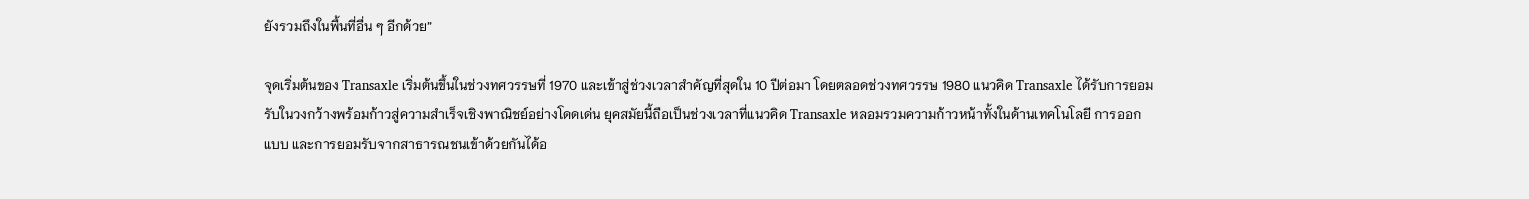ยังรวมถึงในพื้นที่อื่น ๆ อีกด้วย”

จุดเริ่มต้นของ Transaxle เริ่มต้นขึ้นในช่วงทศวรรษที่ 1970 และเข้าสู่ช่วงเวลาสำคัญที่สุดใน 10 ปีต่อมา โดยตลอดช่วงทศวรรษ 1980 แนวคิด Transaxle ได้รับการยอมรับในวงกว้างพร้อมก้าวสู่ความสำเร็จเชิงพาณิชย์อย่างโดดเด่น ยุคสมัยนี้ถือเป็นช่วงเวลาที่แนวคิด Transaxle หลอมรวมความก้าวหน้าทั้งในด้านเทคโนโลยี การออกแบบ และการยอมรับจากสาธารณชนเข้าด้วยกันได้อ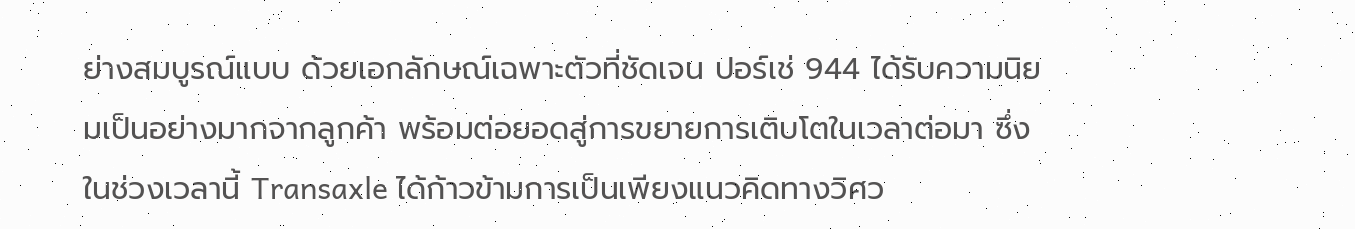ย่างสมบูรณ์แบบ ด้วยเอกลักษณ์เฉพาะตัวที่ชัดเจน ปอร์เช่ 944 ได้รับความนิยมเป็นอย่างมากจากลูกค้า พร้อมต่อยอดสู่การขยายการเติบโตในเวลาต่อมา ซึ่งในช่วงเวลานี้ Transaxle ได้ก้าวข้ามการเป็นเพียงแนวคิดทางวิศว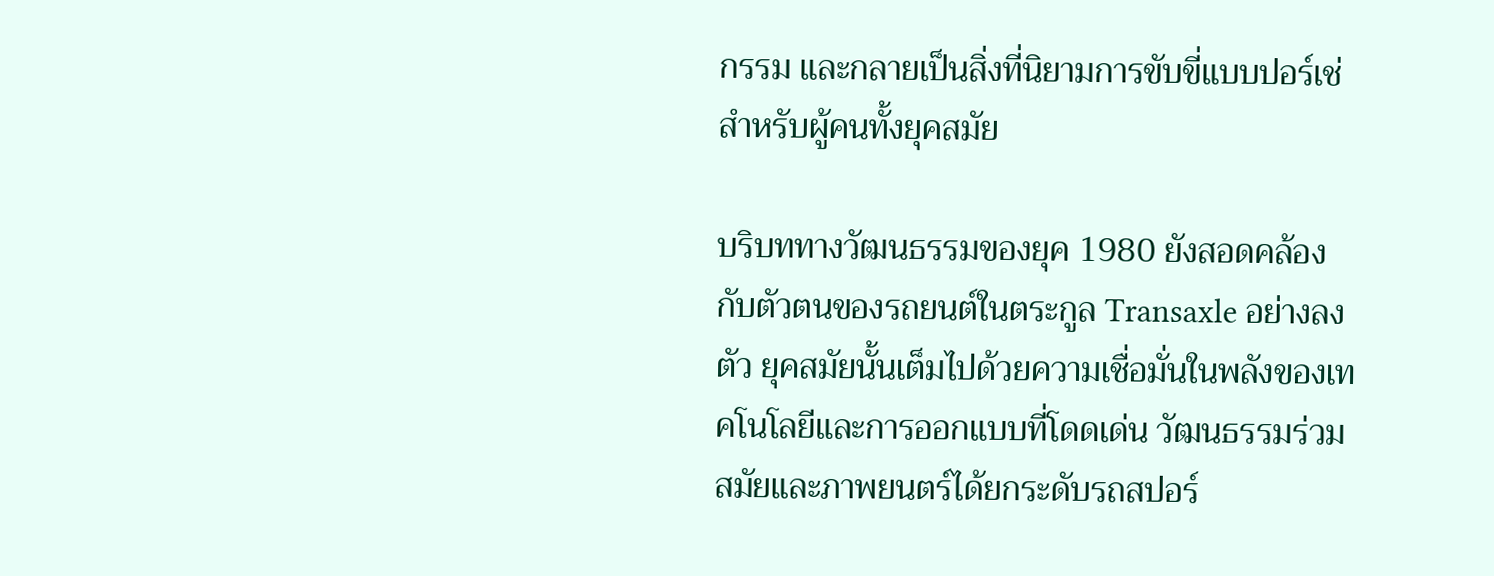กรรม และกลายเป็นสิ่งที่นิยามการขับขี่แบบปอร์เช่สำหรับผู้คนทั้งยุคสมัย

บริบททางวัฒนธรรมของยุค 1980 ยังสอดคล้องกับตัวตนของรถยนต์ในตระกูล Transaxle อย่างลงตัว ยุคสมัยนั้นเต็มไปด้วยความเชื่อมั่นในพลังของเทคโนโลยีและการออกแบบที่โดดเด่น วัฒนธรรมร่วมสมัยและภาพยนตร์ได้ยกระดับรถสปอร์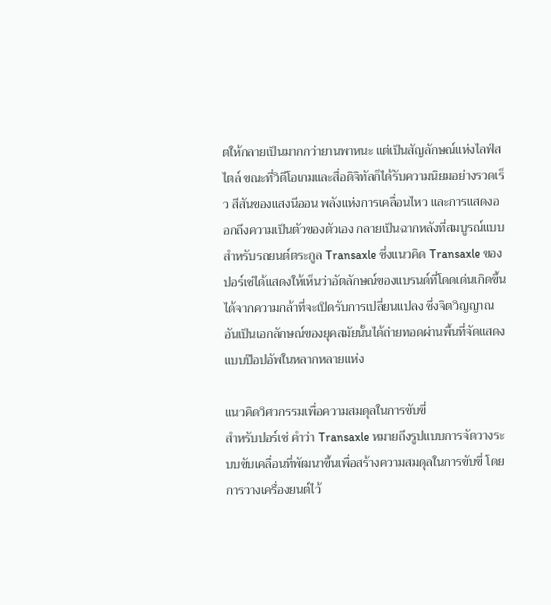ตให้กลายเป็นมากกว่ายานพาหนะ แต่เป็นสัญลักษณ์แห่งไลฟ์สไตล์ ขณะที่วิดีโอเกมและสื่อดิจิทัลก็ได้รับความนิยมอย่างรวดเร็ว สีสันของแสงนีออน พลังแห่งการเคลื่อนไหว และการแสดงออกถึงความเป็นตัวของตัวเอง กลายเป็นฉากหลังที่สมบูรณ์แบบสำหรับรถยนต์ตระกูล Transaxle ซึ่งแนวคิด Transaxle ของปอร์เช่ได้แสดงให้เห็นว่าอัตลักษณ์ของแบรนด์ที่โดดเด่นเกิดขึ้นได้จากความกล้าที่จะเปิดรับการเปลี่ยนแปลง ซึ่งจิตวิญญาณอันเป็นเอกลักษณ์ของยุคสมัยนั้นได้ถ่ายทอดผ่านพื้นที่จัดแสดงแบบป๊อปอัพในหลากหลายแห่ง

แนวคิดวิศวกรรมเพื่อความสมดุลในการขับขี่
สำหรับปอร์เช่ คำว่า Transaxle หมายถึงรูปแบบการจัดวางระบบขับเคลื่อนที่พัฒนาขึ้นเพื่อสร้างความสมดุลในการขับขี่ โดยการวางเครื่องยนต์ไว้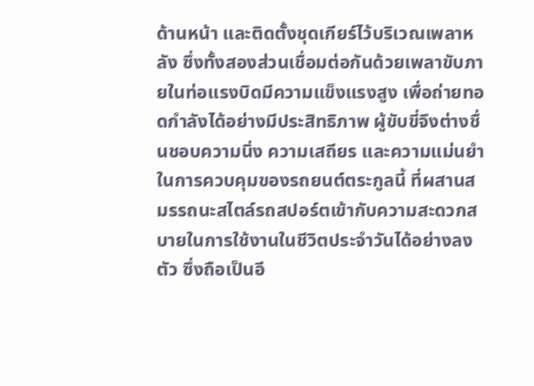ด้านหน้า และติดตั้งชุดเกียร์ไว้บริเวณเพลาหลัง ซึ่งทั้งสองส่วนเชื่อมต่อกันด้วยเพลาขับภายในท่อแรงบิดมีความแข็งแรงสูง เพื่อถ่ายทอดกำลังได้อย่างมีประสิทธิภาพ ผู้ขับขี่จึงต่างชื่นชอบความนิ่ง ความเสถียร และความแม่นยำในการควบคุมของรถยนต์ตระกูลนี้ ที่ผสานสมรรถนะสไตล์รถสปอร์ตเข้ากับความสะดวกสบายในการใช้งานในชีวิตประจำวันได้อย่างลงตัว ซึ่งถือเป็นอี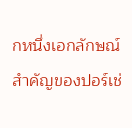กหนึ่งเอกลักษณ์สำคัญของปอร์เช่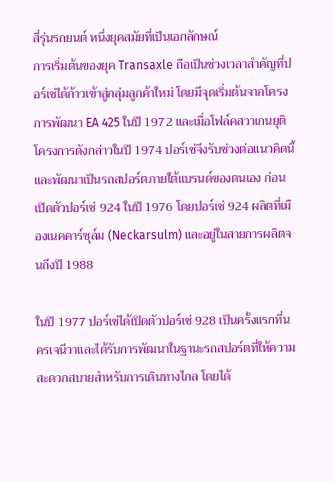สี่รุ่นรถยนต์ หนึ่งยุคสมัยที่เป็นเอกลักษณ์
การเริ่มต้นของยุค Transaxle ถือเป็นช่วงเวลาสำคัญที่ปอร์เช่ได้ก้าวเข้าสู่กลุ่มลูกค้าใหม่ โดยมีจุดเริ่มต้นจากโครงการพัฒนา EA 425 ในปี 1972 และเมื่อโฟล์คสวาเกนยุติโครงการดังกล่าวในปี 1974 ปอร์เช่จึงรับช่วงต่อแนวคิดนี้และพัฒนาเป็นรถสปอร์ตภายใต้แบรนด์ของตนเอง ก่อนเปิดตัวปอร์เช่ 924 ในปี 1976 โดยปอร์เช่ 924 ผลิตที่เมืองเนคคาร์ซุล์ม (Neckarsulm) และอยู่ในสายการผลิตจนถึงปี 1988

ในปี 1977 ปอร์เช่ได้เปิดตัวปอร์เช่ 928 เป็นครั้งแรกที่นครเจนีวาและได้รับการพัฒนาในฐานะรถสปอร์ตที่ให้ความสะดวกสบายสำหรับการเดินทางไกล โดยได้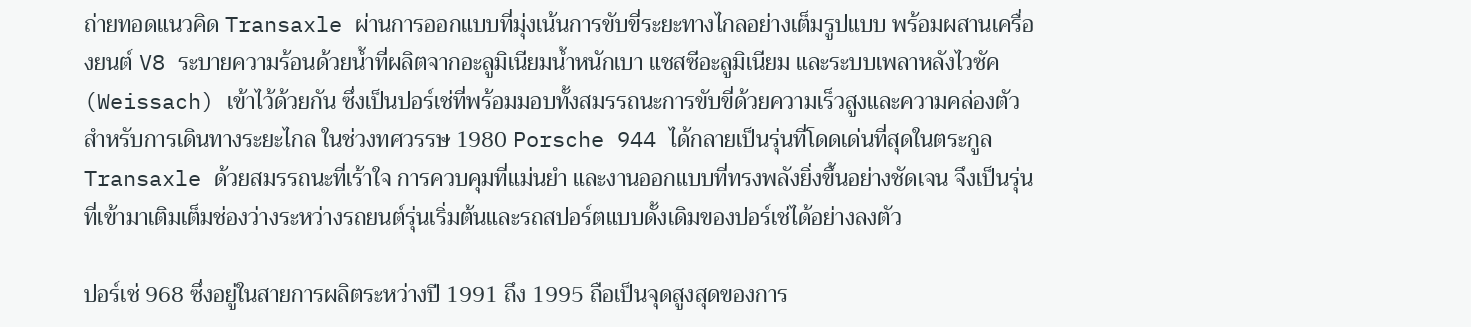ถ่ายทอดแนวคิด Transaxle ผ่านการออกแบบที่มุ่งเน้นการขับขี่ระยะทางไกลอย่างเต็มรูปแบบ พร้อมผสานเครื่องยนต์ V8 ระบายความร้อนด้วยน้ำที่ผลิตจากอะลูมิเนียมน้ำหนักเบา แชสซีอะลูมิเนียม และระบบเพลาหลังไวซัค (Weissach) เข้าไว้ด้วยกัน ซึ่งเป็นปอร์เช่ที่พร้อมมอบทั้งสมรรถนะการขับขี่ด้วยความเร็วสูงและความคล่องตัวสำหรับการเดินทางระยะไกล ในช่วงทศวรรษ 1980 Porsche 944 ได้กลายเป็นรุ่นที่โดดเด่นที่สุดในตระกูล Transaxle ด้วยสมรรถนะที่เร้าใจ การควบคุมที่แม่นยำ และงานออกแบบที่ทรงพลังยิ่งขึ้นอย่างชัดเจน จึงเป็นรุ่นที่เข้ามาเติมเต็มช่องว่างระหว่างรถยนต์รุ่นเริ่มต้นและรถสปอร์ตแบบดั้งเดิมของปอร์เช่ได้อย่างลงตัว

ปอร์เช่ 968 ซึ่งอยู่ในสายการผลิตระหว่างปี 1991 ถึง 1995 ถือเป็นจุดสูงสุดของการ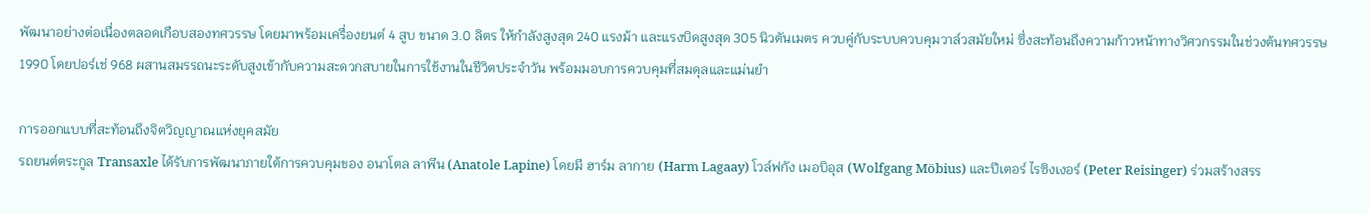พัฒนาอย่างต่อเนื่องตลอดเกือบสองทศวรรษ โดยมาพร้อมเครื่องยนต์ 4 สูบ ขนาด 3.0 ลิตร ให้กำลังสูงสุด 240 แรงม้า และแรงบิดสูงสุด 305 นิวตันเมตร ควบคู่กับระบบควบคุมวาล์วสมัยใหม่ ซึ่งสะท้อนถึงความก้าวหน้าทางวิศวกรรมในช่วงต้นทศวรรษ 1990 โดยปอร์เช่ 968 ผสานสมรรถนะระดับสูงเข้ากับความสะดวกสบายในการใช้งานในชีวิตประจำวัน พร้อมมอบการควบคุมที่สมดุลและแม่นยำ

การออกแบบที่สะท้อนถึงจิตวิญญาณแห่งยุคสมัย
รถยนต์ตระกูล Transaxle ได้รับการพัฒนาภายใต้การควบคุมของ อนาโตล ลาพีน (Anatole Lapine) โดยมี ฮาร์ม ลากาย (Harm Lagaay) โวล์ฟกัง เมอบิอุส (Wolfgang Möbius) และปีเตอร์ ไรซิงเงอร์ (Peter Reisinger) ร่วมสร้างสรร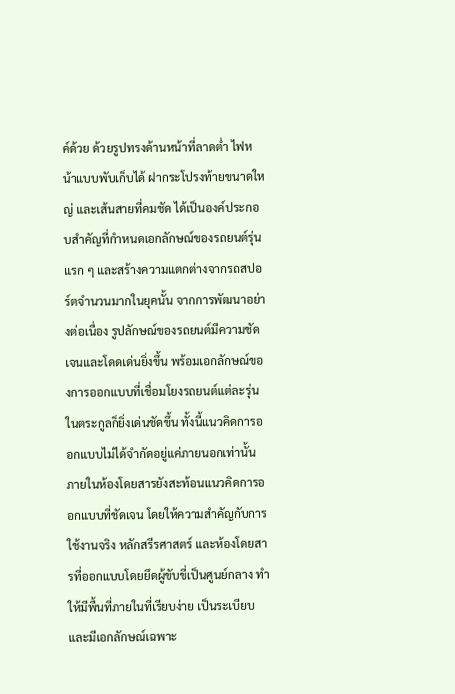ค์ด้วย ด้วยรูปทรงด้านหน้าที่ลาดต่ำ ไฟหน้าแบบพับเก็บได้ ฝากระโปรงท้ายขนาดใหญ่ และเส้นสายที่คมชัด ได้เป็นองค์ประกอบสำคัญที่กำหนดเอกลักษณ์ของรถยนต์รุ่นแรก ๆ และสร้างความแตกต่างจากรถสปอร์ตจำนวนมากในยุคนั้น จากการพัฒนาอย่างต่อเนื่อง รูปลักษณ์ของรถยนต์มีความชัดเจนและโดดเด่นยิ่งขึ้น พร้อมเอกลักษณ์ของการออกแบบที่เชื่อมโยงรถยนต์แต่ละรุ่นในตระกูลก็ยิ่งเด่นชัดขึ้น ทั้งนี้แนวคิดการออกแบบไม่ได้จำกัดอยู่แค่ภายนอกเท่านั้น ภายในห้องโดยสารยังสะท้อนแนวคิดการออกแบบที่ชัดเจน โดยให้ความสำคัญกับการใช้งานจริง หลักสรีรศาสตร์ และห้องโดยสารที่ออกแบบโดยยึดผู้ขับขี่เป็นศูนย์กลาง ทำให้มีพื้นที่ภายในที่เรียบง่าย เป็นระเบียบ และมีเอกลักษณ์เฉพาะ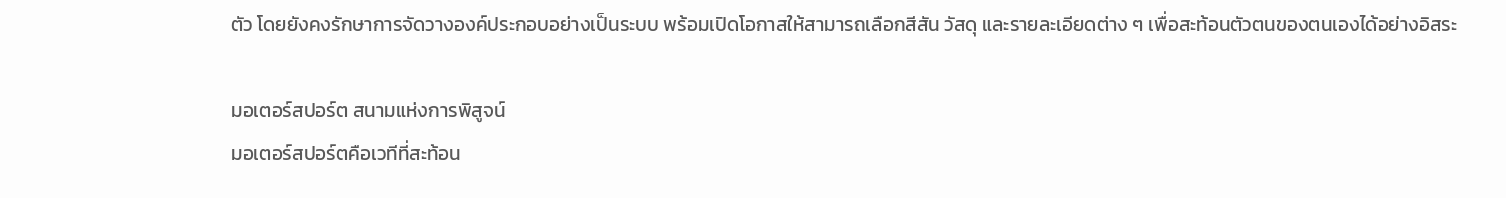ตัว โดยยังคงรักษาการจัดวางองค์ประกอบอย่างเป็นระบบ พร้อมเปิดโอกาสให้สามารถเลือกสีสัน วัสดุ และรายละเอียดต่าง ๆ เพื่อสะท้อนตัวตนของตนเองได้อย่างอิสระ

มอเตอร์สปอร์ต สนามแห่งการพิสูจน์
มอเตอร์สปอร์ตคือเวทีที่สะท้อน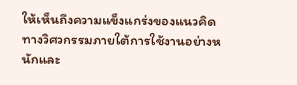ให้เห็นถึงความแข็งแกร่งของแนวคิดทางวิศวกรรมภายใต้การใช้งานอย่างหนักและ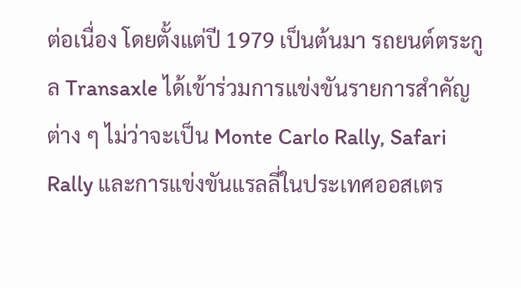ต่อเนื่อง โดยตั้งแต่ปี 1979 เป็นต้นมา รถยนต์ตระกูล Transaxle ได้เข้าร่วมการแข่งขันรายการสำคัญต่าง ๆ ไม่ว่าจะเป็น Monte Carlo Rally, Safari Rally และการแข่งขันแรลลี่ในประเทศออสเตร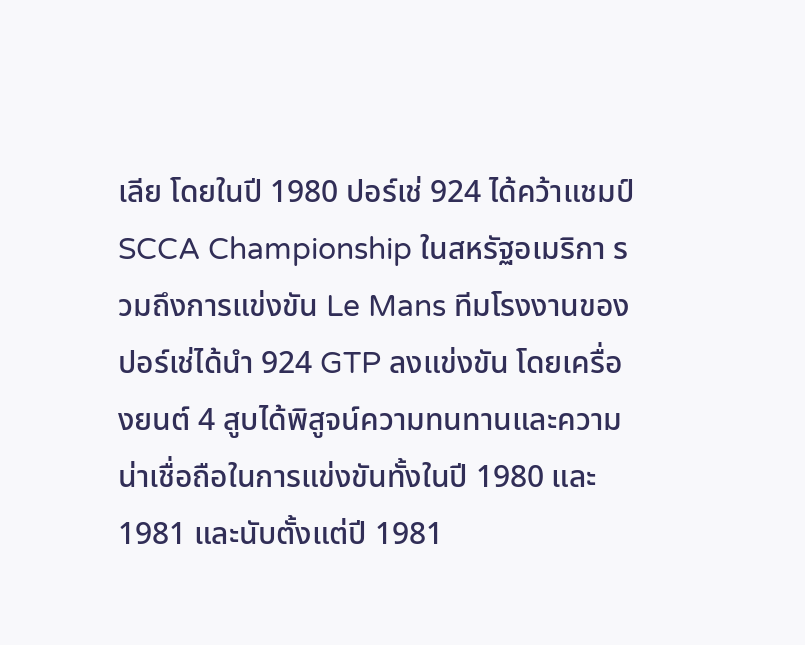เลีย โดยในปี 1980 ปอร์เช่ 924 ได้คว้าแชมป์ SCCA Championship ในสหรัฐอเมริกา รวมถึงการแข่งขัน Le Mans ทีมโรงงานของปอร์เช่ได้นำ 924 GTP ลงแข่งขัน โดยเครื่องยนต์ 4 สูบได้พิสูจน์ความทนทานและความน่าเชื่อถือในการแข่งขันทั้งในปี 1980 และ 1981 และนับตั้งแต่ปี 1981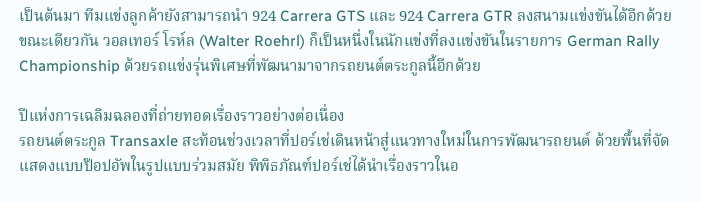เป็นต้นมา ทีมแข่งลูกค้ายังสามารถนำ 924 Carrera GTS และ 924 Carrera GTR ลงสนามแข่งขันได้อีกด้วย ขณะเดียวกัน วอลเทอร์ โรห์ล (Walter Roehrl) ก็เป็นหนึ่งในนักแข่งที่ลงแข่งขันในรายการ German Rally Championship ด้วยรถแข่งรุ่นพิเศษที่พัฒนามาจากรถยนต์ตระกูลนี้อีกด้วย

ปีแห่งการเฉลิมฉลองที่ถ่ายทอดเรื่องราวอย่างต่อเนื่อง
รถยนต์ตระกูล Transaxle สะท้อนช่วงเวลาที่ปอร์เช่เดินหน้าสู่แนวทางใหม่ในการพัฒนารถยนต์ ด้วยพื้นที่จัดแสดงแบบป๊อปอัพในรูปแบบร่วมสมัย พิพิธภัณฑ์ปอร์เช่ได้นำเรื่องราวในอ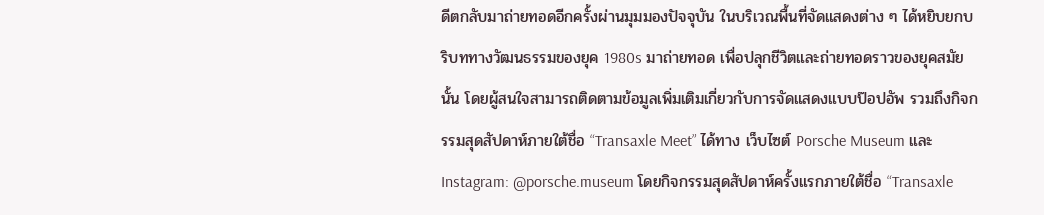ดีตกลับมาถ่ายทอดอีกครั้งผ่านมุมมองปัจจุบัน ในบริเวณพื้นที่จัดแสดงต่าง ๆ ได้หยิบยกบริบททางวัฒนธรรมของยุค 1980s มาถ่ายทอด เพื่อปลุกชีวิตและถ่ายทอดราวของยุคสมัยนั้น โดยผู้สนใจสามารถติดตามข้อมูลเพิ่มเติมเกี่ยวกับการจัดแสดงแบบป๊อปอัพ รวมถึงกิจกรรมสุดสัปดาห์ภายใต้ชื่อ “Transaxle Meet” ได้ทาง เว็บไซต์ Porsche Museum และ Instagram: @porsche.museum โดยกิจกรรมสุดสัปดาห์ครั้งแรกภายใต้ชื่อ “Transaxle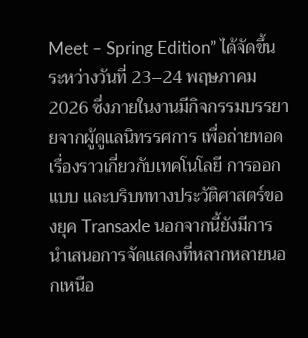Meet – Spring Edition” ได้จัดขึ้นระหว่างวันที่ 23–24 พฤษภาคม 2026 ซึ่งภายในงานมีกิจกรรมบรรยายจากผู้ดูแลนิทรรศการ เพื่อถ่ายทอดเรื่องราวเกี่ยวกับเทคโนโลยี การออกแบบ และบริบททางประวัติศาสตร์ของยุค Transaxle นอกจากนี้ยังมีการนำเสนอการจัดแสดงที่หลากหลายนอกเหนือ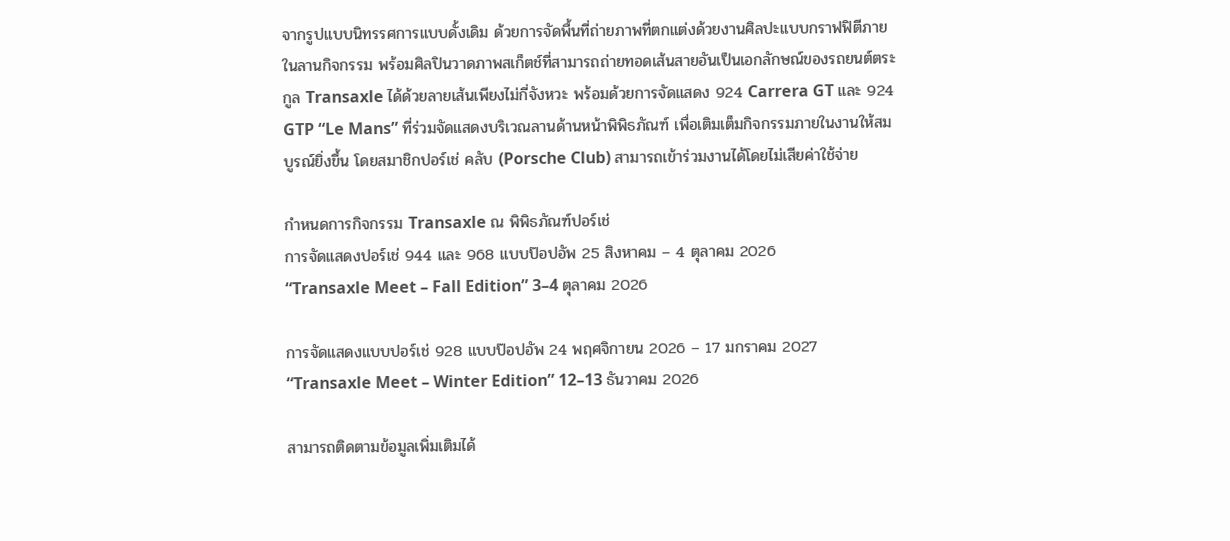จากรูปแบบนิทรรศการแบบดั้งเดิม ด้วยการจัดพื้นที่ถ่ายภาพที่ตกแต่งด้วยงานศิลปะแบบกราฟฟิตีภายในลานกิจกรรม พร้อมศิลปินวาดภาพสเก็ตช์ที่สามารถถ่ายทอดเส้นสายอันเป็นเอกลักษณ์ของรถยนต์ตระกูล Transaxle ได้ด้วยลายเส้นเพียงไม่กี่จังหวะ พร้อมด้วยการจัดแสดง 924 Carrera GT และ 924 GTP “Le Mans” ที่ร่วมจัดแสดงบริเวณลานด้านหน้าพิพิธภัณฑ์ เพื่อเติมเต็มกิจกรรมภายในงานให้สมบูรณ์ยิ่งขึ้น โดยสมาชิกปอร์เช่ คลับ (Porsche Club) สามารถเข้าร่วมงานได้โดยไม่เสียค่าใช้จ่าย

กำหนดการกิจกรรม Transaxle ณ พิพิธภัณฑ์ปอร์เช่
การจัดแสดงปอร์เช่ 944 และ 968 แบบป๊อปอัพ 25 สิงหาคม – 4 ตุลาคม 2026
“Transaxle Meet – Fall Edition” 3–4 ตุลาคม 2026

การจัดแสดงแบบปอร์เช่ 928 แบบป๊อปอัพ 24 พฤศจิกายน 2026 – 17 มกราคม 2027
“Transaxle Meet – Winter Edition” 12–13 ธันวาคม 2026

สามารถติดตามข้อมูลเพิ่มเติมได้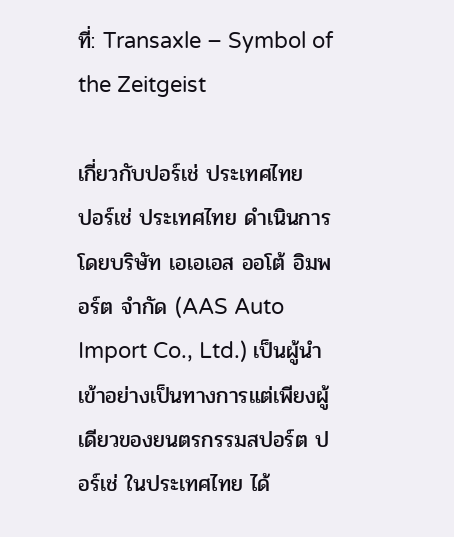ที่: Transaxle – Symbol of the Zeitgeist

เกี่ยวกับปอร์เช่ ประเทศไทย
ปอร์เช่ ประเทศไทย ดำเนินการโดยบริษัท เอเอเอส ออโต้ อิมพอร์ต จำกัด (AAS Auto Import Co., Ltd.) เป็นผู้นำเข้าอย่างเป็นทางการแต่เพียงผู้เดียวของยนตรกรรมสปอร์ต ปอร์เช่ ในประเทศไทย ได้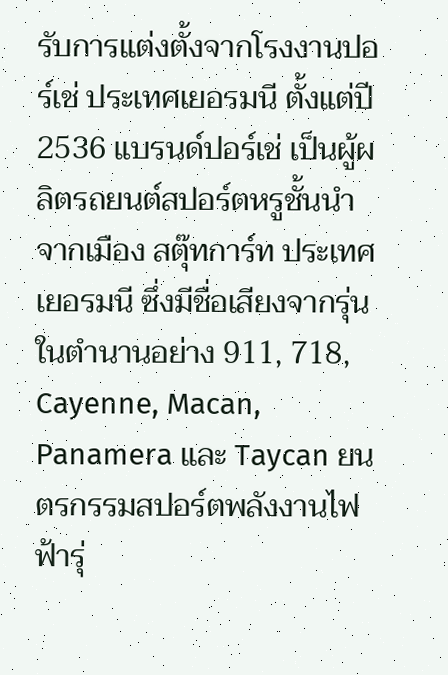รับการแต่งตั้งจากโรงงานปอร์เช่ ประเทศเยอรมนี ตั้งแต่ปี 2536 แบรนด์ปอร์เช่ เป็นผู้ผลิตรถยนต์สปอร์ตหรูชั้นนำจากเมือง สตุ๊ทการ์ท ประเทศเยอรมนี ซึ่งมีชื่อเสียงจากรุ่นในตำนานอย่าง 911, 718, Cayenne, Macan, Panamera และ Taycan ยนตรกรรมสปอร์ตพลังงานไฟฟ้ารุ่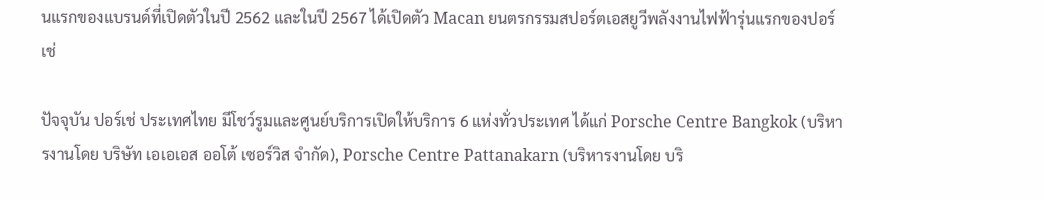นแรกของแบรนด์ที่เปิดตัวในปี 2562 และในปี 2567 ได้เปิดตัว Macan ยนตรกรรมสปอร์ตเอสยูวีพลังงานไฟฟ้ารุ่นแรกของปอร์เช่

ปัจจุบัน ปอร์เช่ ประเทศไทย มีโชว์รูมและศูนย์บริการเปิดให้บริการ 6 แห่งทั่วประเทศ ได้แก่ Porsche Centre Bangkok (บริหารงานโดย บริษัท เอเอเอส ออโต้ เซอร์วิส จำกัด), Porsche Centre Pattanakarn (บริหารงานโดย บริ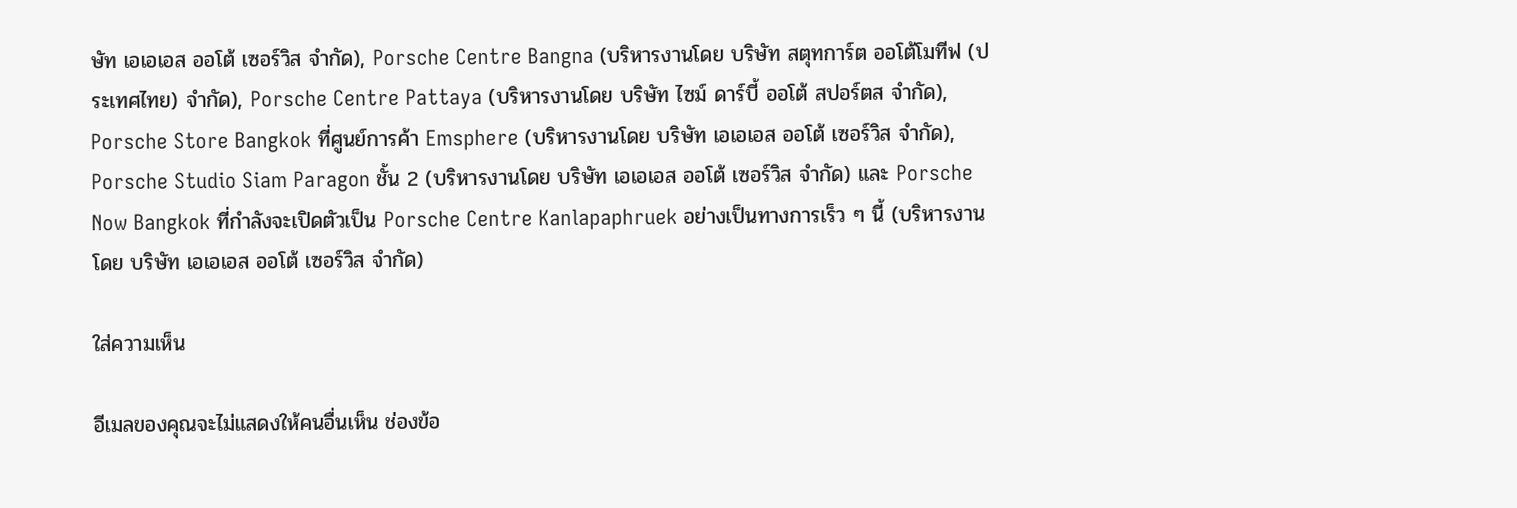ษัท เอเอเอส ออโต้ เซอร์วิส จำกัด), Porsche Centre Bangna (บริหารงานโดย บริษัท สตุทการ์ต ออโต้โมทีฟ (ประเทศไทย) จำกัด), Porsche Centre Pattaya (บริหารงานโดย บริษัท ไซม์ ดาร์บี้ ออโต้ สปอร์ตส จำกัด), Porsche Store Bangkok ที่ศูนย์การค้า Emsphere (บริหารงานโดย บริษัท เอเอเอส ออโต้ เซอร์วิส จำกัด), Porsche Studio Siam Paragon ชั้น 2 (บริหารงานโดย บริษัท เอเอเอส ออโต้ เซอร์วิส จำกัด) และ Porsche Now Bangkok ที่กำลังจะเปิดตัวเป็น Porsche Centre Kanlapaphruek อย่างเป็นทางการเร็ว ๆ นี้ (บริหารงานโดย บริษัท เอเอเอส ออโต้ เซอร์วิส จำกัด)

ใส่ความเห็น

อีเมลของคุณจะไม่แสดงให้คนอื่นเห็น ช่องข้อ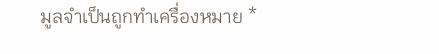มูลจำเป็นถูกทำเครื่องหมาย *